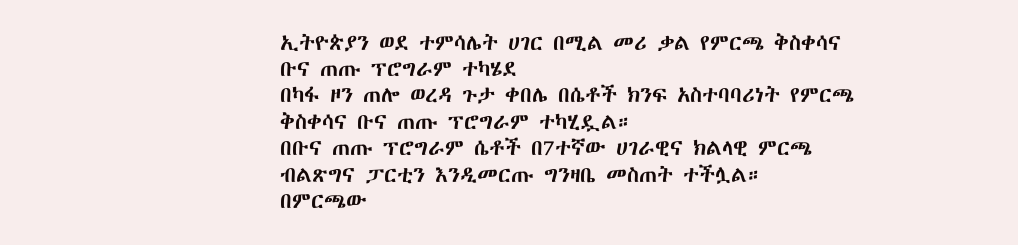ኢትዮጵያን ወደ ተምሳሌት ሀገር በሚል መሪ ቃል የምርጫ ቅስቀሳና ቡና ጠጡ ፕሮግራም ተካሄደ
በካፋ ዞን ጠሎ ወረዳ ጉታ ቀበሌ በሴቶች ክንፍ አስተባባሪነት የምርጫ ቅስቀሳና ቡና ጠጡ ፕሮግራም ተካሂዷል።
በቡና ጠጡ ፕሮግራም ሴቶች በ7ተኛው ሀገራዊና ክልላዊ ምርጫ ብልጽግና ፓርቲን እንዲመርጡ ግንዛቤ መስጠት ተችሏል።
በምርጫው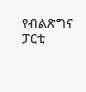የብልጽግና ፓርቲ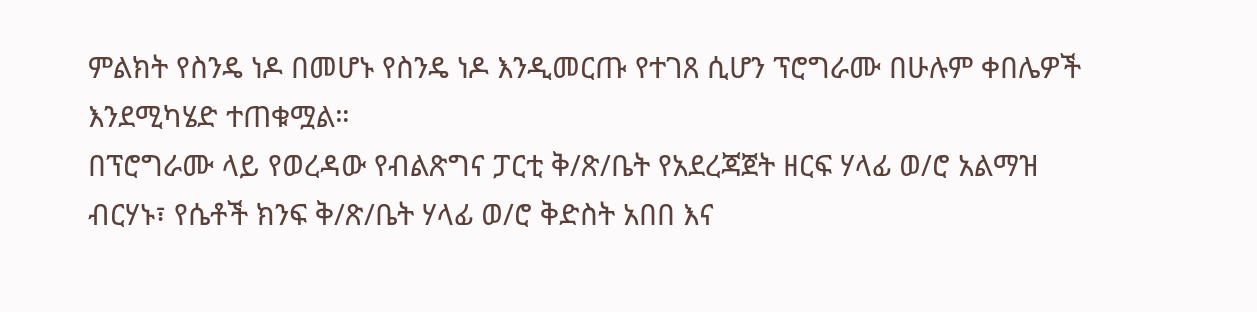ምልክት የስንዴ ነዶ በመሆኑ የስንዴ ነዶ እንዲመርጡ የተገጸ ሲሆን ፕሮግራሙ በሁሉም ቀበሌዎች እንደሚካሄድ ተጠቁሟል።
በፕሮግራሙ ላይ የወረዳው የብልጽግና ፓርቲ ቅ/ጽ/ቤት የአደረጃጀት ዘርፍ ሃላፊ ወ/ሮ አልማዝ ብርሃኑ፣ የሴቶች ክንፍ ቅ/ጽ/ቤት ሃላፊ ወ/ሮ ቅድስት አበበ እና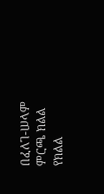በፈለገ-ሠላም ምርጫ ክልል የክልል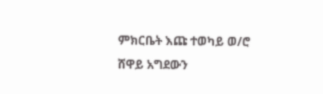ምክርቤት እጩ ተወካይ ወ/ሮ ሸዋይ አግደውን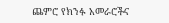ጨምሮ የክንፉ አመራሮችና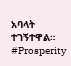አባላት ተገኝተዋል።
#Prosperity